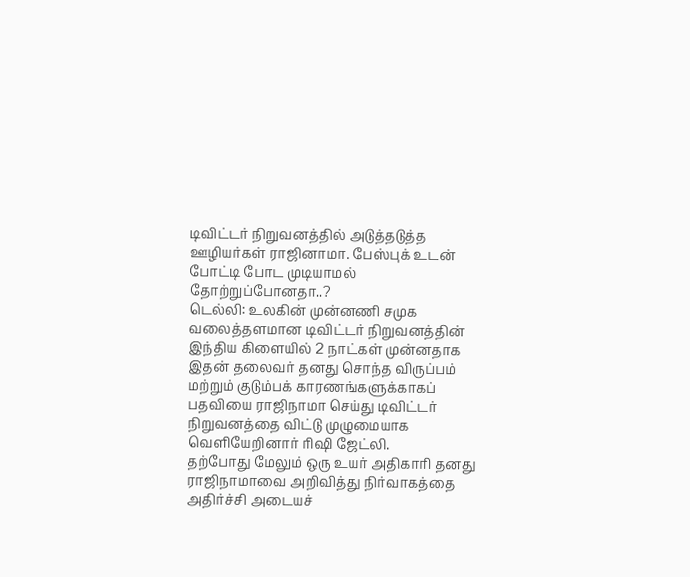டிவிட்டர் நிறுவனத்தில் அடுத்தடுத்த ஊழியர்கள் ராஜினாமா. பேஸ்புக் உடன் போட்டி போட முடியாமல் தோற்றுப்போனதா..?
டெல்லி: உலகின் முன்னணி சமுக வலைத்தளமான டிவிட்டர் நிறுவனத்தின் இந்திய கிளையில் 2 நாட்கள் முன்னதாக இதன் தலைவர் தனது சொந்த விருப்பம் மற்றும் குடும்பக் காரணங்களுக்காகப் பதவியை ராஜிநாமா செய்து டிவிட்டர் நிறுவனத்தை விட்டு முழுமையாக வெளியேறினார் ரிஷி ஜேட்லி.
தற்போது மேலும் ஒரு உயர் அதிகாரி தனது ராஜிநாமாவை அறிவித்து நிர்வாகத்தை அதிர்ச்சி அடையச்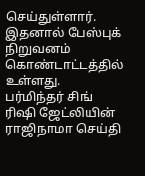செய்துள்ளார். இதனால் பேஸ்புக் நிறுவனம் கொண்டாட்டத்தில் உள்ளது.
பர்மிந்தர் சிங்
ரிஷி ஜேட்லியின் ராஜிநாமா செய்தி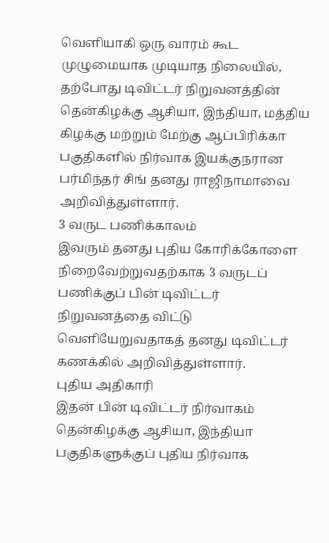வெளியாகி ஒரு வாரம் கூட முழுமையாக முடியாத நிலையில், தற்போது டிவிட்டர் நிறுவனத்தின் தென்கிழக்கு ஆசியா, இந்தியா, மத்திய கிழக்கு மற்றும் மேற்கு ஆப்பிரிக்கா பகுதிகளில் நிர்வாக இயக்குநரான பர்மிந்தர் சிங் தனது ராஜிநாமாவை அறிவித்துள்ளார்.
3 வருட பணிக்காலம்
இவரும் தனது புதிய கோரிக்கோளை நிறைவேற்றுவதற்காக 3 வருடப் பணிக்குப் பின் டிவிட்டர் நிறுவனத்தை விட்டு வெளியேறுவதாகத் தனது டிவிட்டர் கணக்கில் அறிவித்துள்ளார்.
புதிய அதிகாரி
இதன் பின் டிவிட்டர் நிர்வாகம் தென்கிழக்கு ஆசியா, இந்தியா பகுதிகளுக்குப் புதிய நிர்வாக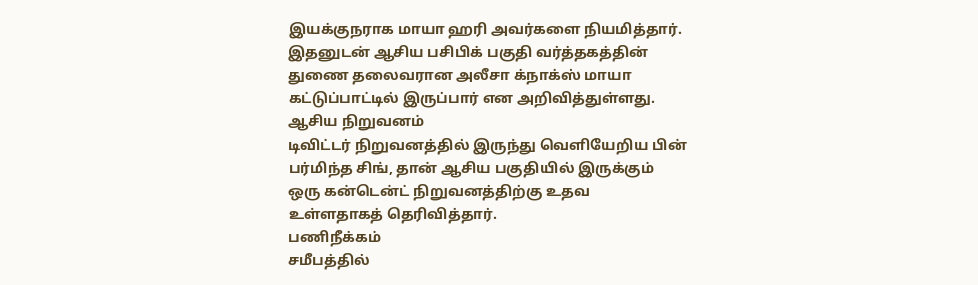இயக்குநராக மாயா ஹரி அவர்களை நியமித்தார். இதனுடன் ஆசிய பசிபிக் பகுதி வர்த்தகத்தின் துணை தலைவரான அலீசா க்நாக்ஸ் மாயா கட்டுப்பாட்டில் இருப்பார் என அறிவித்துள்ளது.
ஆசிய நிறுவனம்
டிவிட்டர் நிறுவனத்தில் இருந்து வெளியேறிய பின் பர்மிந்த சிங், தான் ஆசிய பகுதியில் இருக்கும் ஒரு கன்டென்ட் நிறுவனத்திற்கு உதவ உள்ளதாகத் தெரிவித்தார்.
பணிநீக்கம்
சமீபத்தில்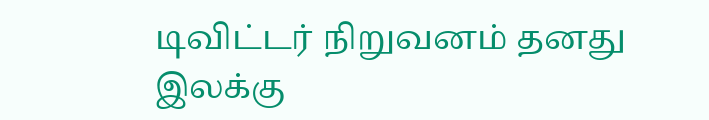டிவிட்டர் நிறுவனம் தனது இலக்கு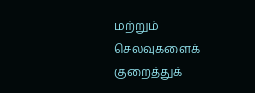மற்றும் செலவுகளைக் குறைத்துக்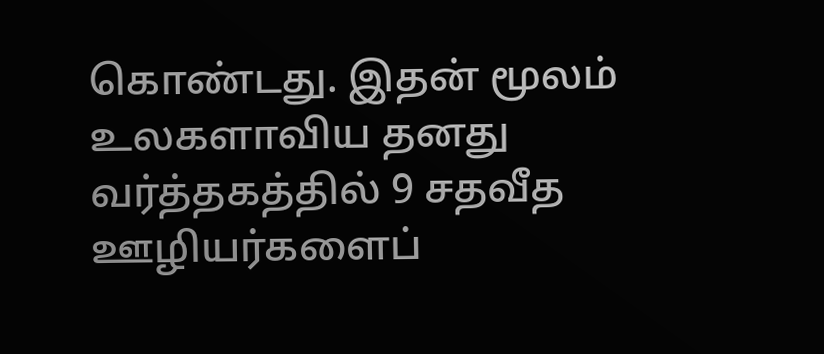கொண்டது. இதன் மூலம் உலகளாவிய தனது வர்த்தகத்தில் 9 சதவீத ஊழியர்களைப்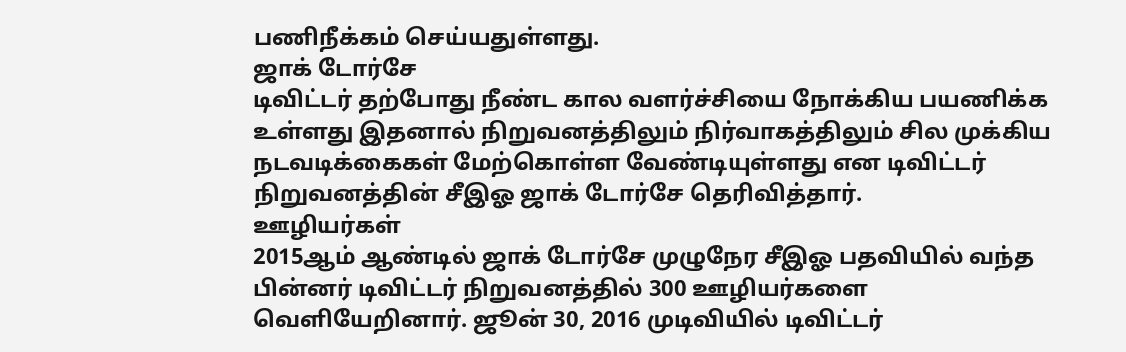பணிநீக்கம் செய்யதுள்ளது.
ஜாக் டோர்சே
டிவிட்டர் தற்போது நீண்ட கால வளர்ச்சியை நோக்கிய பயணிக்க உள்ளது இதனால் நிறுவனத்திலும் நிர்வாகத்திலும் சில முக்கிய நடவடிக்கைகள் மேற்கொள்ள வேண்டியுள்ளது என டிவிட்டர் நிறுவனத்தின் சீஇஓ ஜாக் டோர்சே தெரிவித்தார்.
ஊழியர்கள்
2015ஆம் ஆண்டில் ஜாக் டோர்சே முழுநேர சீஇஓ பதவியில் வந்த பின்னர் டிவிட்டர் நிறுவனத்தில் 300 ஊழியர்களை வெளியேறினார். ஜூன் 30, 2016 முடிவியில் டிவிட்டர்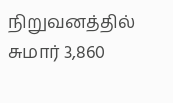நிறுவனத்தில் சுமார் 3,860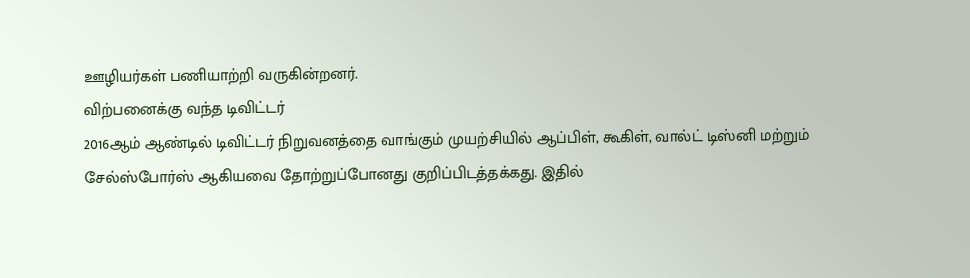ஊழியர்கள் பணியாற்றி வருகின்றனர்.
விற்பனைக்கு வந்த டிவிட்டர்
2016ஆம் ஆண்டில் டிவிட்டர் நிறுவனத்தை வாங்கும் முயற்சியில் ஆப்பிள், கூகிள், வால்ட் டிஸ்னி மற்றும் சேல்ஸ்போர்ஸ் ஆகியவை தோற்றுப்போனது குறிப்பிடத்தக்கது. இதில்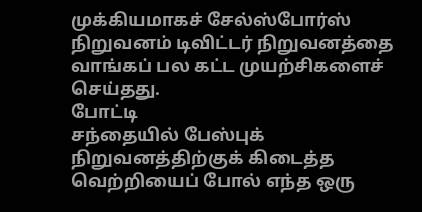முக்கியமாகச் சேல்ஸ்போர்ஸ் நிறுவனம் டிவிட்டர் நிறுவனத்தை வாங்கப் பல கட்ட முயற்சிகளைச் செய்தது.
போட்டி
சந்தையில் பேஸ்புக் நிறுவனத்திற்குக் கிடைத்த வெற்றியைப் போல் எந்த ஒரு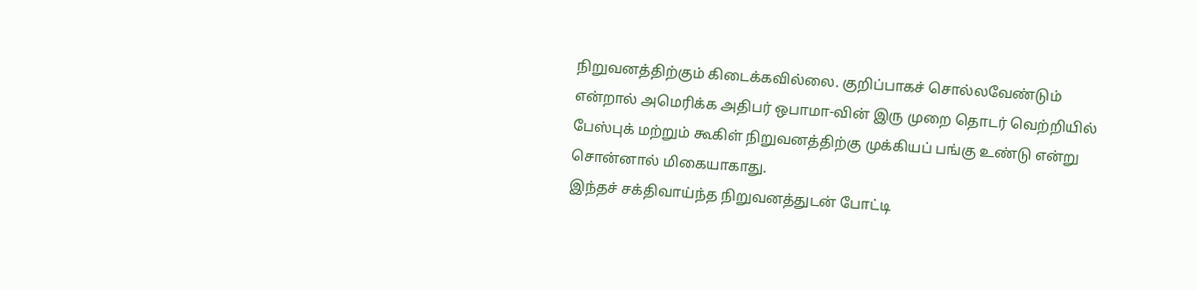நிறுவனத்திற்கும் கிடைக்கவில்லை. குறிப்பாகச் சொல்லவேண்டும் என்றால் அமெரிக்க அதிபர் ஒபாமா-வின் இரு முறை தொடர் வெற்றியில் பேஸ்புக் மற்றும் கூகிள் நிறுவனத்திற்கு முக்கியப் பங்கு உண்டு என்று சொன்னால் மிகையாகாது.
இந்தச் சக்திவாய்ந்த நிறுவனத்துடன் போட்டி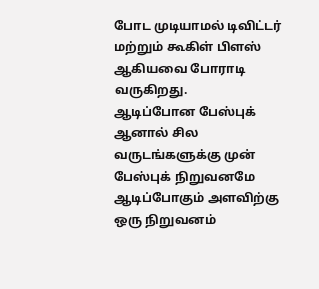போட முடியாமல் டிவிட்டர் மற்றும் கூகிள் பிளஸ் ஆகியவை போராடி வருகிறது.
ஆடிப்போன பேஸ்புக்
ஆனால் சில வருடங்களுக்கு முன் பேஸ்புக் நிறுவனமே ஆடிப்போகும் அளவிற்கு ஒரு நிறுவனம்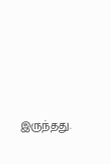இருந்தது.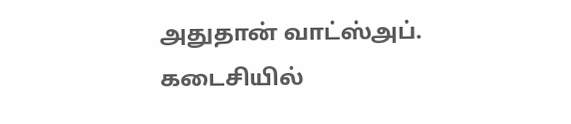அதுதான் வாட்ஸ்அப்.
கடைசியில்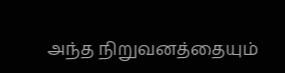அந்த நிறுவனத்தையும்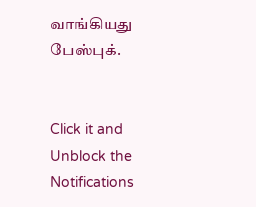வாங்கியது பேஸ்புக்.


Click it and Unblock the Notifications